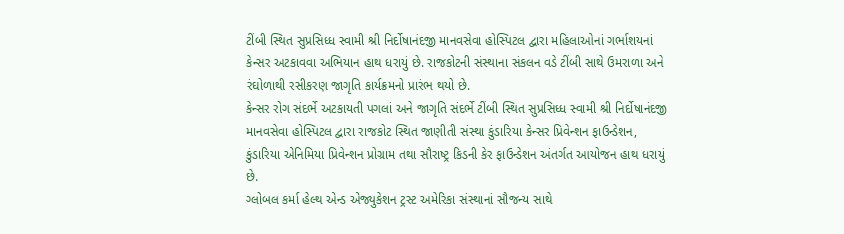ટીંબી સ્થિત સુપ્રસિધ્ધ સ્વામી શ્રી નિર્દોષાનંદજી માનવસેવા હોસ્પિટલ દ્વારા મહિલાઓનાં ગર્ભાશયનાં કેન્સર અટકાવવા અભિયાન હાથ ધરાયું છે. રાજકોટની સંસ્થાના સંકલન વડે ટીંબી સાથે ઉમરાળા અને રંઘોળાથી રસીકરણ જાગૃતિ કાર્યક્રમનો પ્રારંભ થયો છે.
કેન્સર રોગ સંદર્ભે અટકાયતી પગલાં અને જાગૃતિ સંદર્ભે ટીંબી સ્થિત સુપ્રસિધ્ધ સ્વામી શ્રી નિર્દોષાનંદજી માનવસેવા હોસ્પિટલ દ્વારા રાજકોટ સ્થિત જાણીતી સંસ્થા કુંડારિયા કેન્સર પ્રિવેન્શન ફાઉન્ડેશન, કુંડારિયા એનિમિયા પ્રિવેન્શન પ્રોગ્રામ તથા સૌરાષ્ટ્ર કિડની કેર ફાઉન્ડેશન અંતર્ગત આયોજન હાથ ધરાયું છે.
ગ્લોબલ કર્મા હેલ્થ એન્ડ એજ્યુકેશન ટ્રસ્ટ અમેરિકા સંસ્થાનાં સૌજન્ય સાથે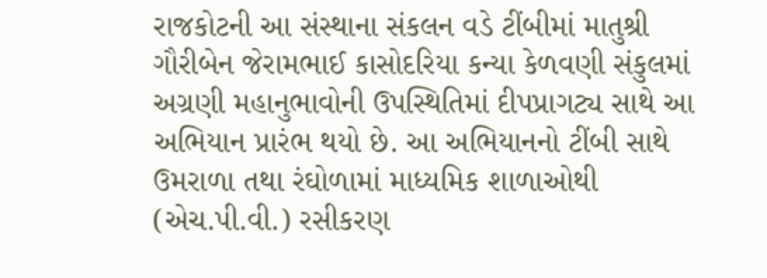રાજકોટની આ સંસ્થાના સંકલન વડે ટીંબીમાં માતુશ્રી ગૌરીબેન જેરામભાઈ કાસોદરિયા કન્યા કેળવણી સંકુલમાં અગ્રણી મહાનુભાવોની ઉપસ્થિતિમાં દીપપ્રાગટ્ય સાથે આ અભિયાન પ્રારંભ થયો છે. આ અભિયાનનો ટીંબી સાથે ઉમરાળા તથા રંઘોળામાં માધ્યમિક શાળાઓથી (એચ.પી.વી.) રસીકરણ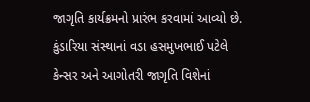જાગૃતિ કાર્યક્રમનો પ્રારંભ કરવામાં આવ્યો છે.
કુંડારિયા સંસ્થાનાં વડા હસમુખભાઈ પટેલે કેન્સર અને આગોતરી જાગૃતિ વિશેનાં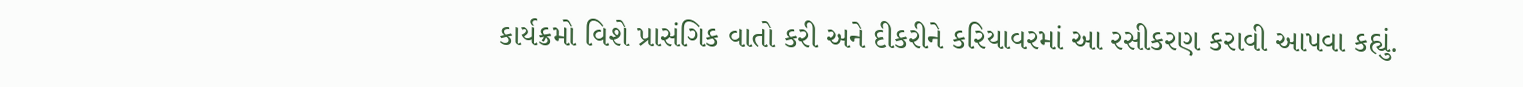કાર્યક્રમો વિશે પ્રાસંગિક વાતો કરી અને દીકરીને કરિયાવરમાં આ રસીકરણ કરાવી આપવા કહ્યું.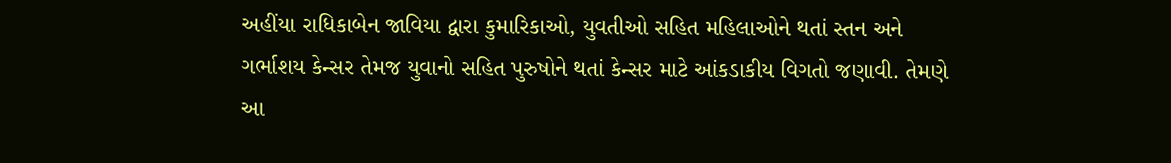અહીંયા રાધિકાબેન જાવિયા દ્વારા કુમારિકાઓ, યુવતીઓ સહિત મહિલાઓને થતાં સ્તન અને ગર્ભાશય કેન્સર તેમજ યુવાનો સહિત પુરુષોને થતાં કેન્સર માટે આંકડાકીય વિગતો જણાવી. તેમણે આ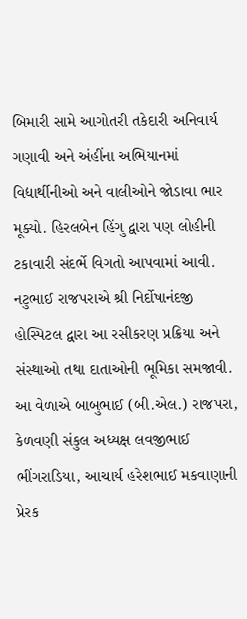બિમારી સામે આગોતરી તકેદારી અનિવાર્ય ગણાવી અને અંહીંના અભિયાનમાં વિદ્યાર્થીનીઓ અને વાલીઓને જોડાવા ભાર મૂક્યો. હિરલબેન હિંગુ દ્વારા પણ લોહીની ટકાવારી સંદર્ભે વિગતો આપવામાં આવી.
નટુભાઈ રાજપરાએ શ્રી નિર્દોષાનંદજી હોસ્પિટલ દ્વારા આ રસીકરણ પ્રક્રિયા અને સંસ્થાઓ તથા દાતાઓની ભૂમિકા સમજાવી. આ વેળાએ બાબુભાઈ (બી.એલ.) રાજપરા, કેળવણી સંકુલ અધ્યક્ષ લવજીભાઈ ભીંગરાડિયા, આચાર્ય હરેશભાઈ મકવાણાની પ્રેરક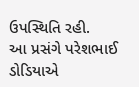ઉપસ્થિતિ રહી.
આ પ્રસંગે પરેશભાઈ ડોડિયાએ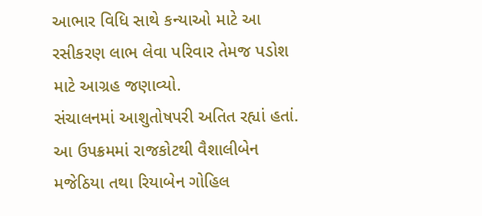આભાર વિધિ સાથે કન્યાઓ માટે આ રસીકરણ લાભ લેવા પરિવાર તેમજ પડોશ માટે આગ્રહ જણાવ્યો.
સંચાલનમાં આશુતોષપરી અતિત રહ્યાં હતાં. આ ઉપક્રમમાં રાજકોટથી વૈશાલીબેન મજેઠિયા તથા રિયાબેન ગોહિલ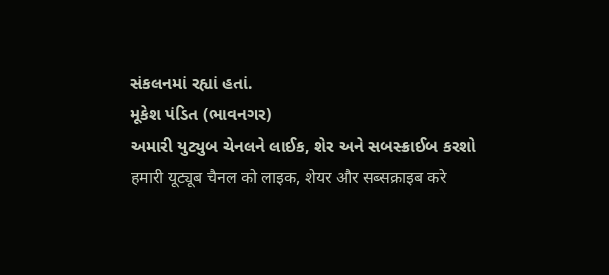સંકલનમાં રહ્યાં હતાં.
મૂકેશ પંડિત (ભાવનગર)
અમારી યુટ્યુબ ચેનલને લાઈક, શેર અને સબસ્ક્રાઈબ કરશો
हमारी यूट्यूब चैनल को लाइक, शेयर और सब्सक्राइब करे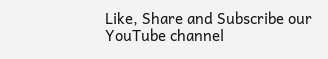Like, Share and Subscribe our YouTube channel